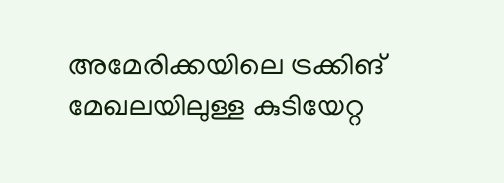അമേരിക്കയിലെ ട്രക്കിങ് മേഖലയിലുള്ള കുടിയേറ്റ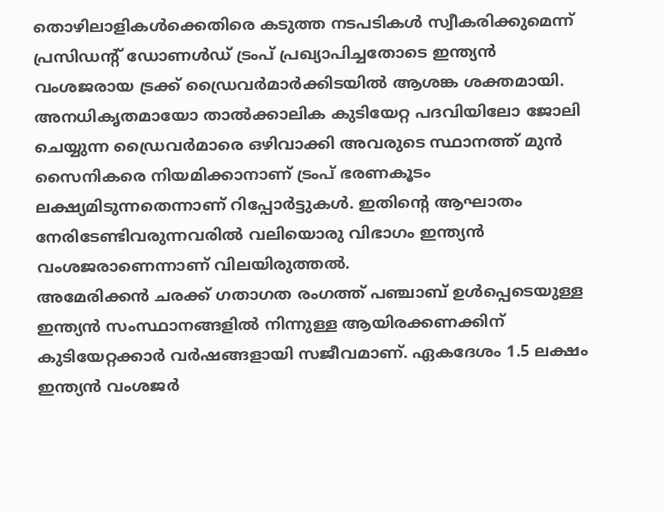തൊഴിലാളികൾക്കെതിരെ കടുത്ത നടപടികൾ സ്വീകരിക്കുമെന്ന് പ്രസിഡന്റ് ഡോണൾഡ് ട്രംപ് പ്രഖ്യാപിച്ചതോടെ ഇന്ത്യൻ വംശജരായ ട്രക്ക് ഡ്രൈവർമാർക്കിടയിൽ ആശങ്ക ശക്തമായി. അനധികൃതമായോ താൽക്കാലിക കുടിയേറ്റ പദവിയിലോ ജോലി ചെയ്യുന്ന ഡ്രൈവർമാരെ ഒഴിവാക്കി അവരുടെ സ്ഥാനത്ത് മുൻ സൈനികരെ നിയമിക്കാനാണ് ട്രംപ് ഭരണകൂടം ലക്ഷ്യമിടുന്നതെന്നാണ് റിപ്പോർട്ടുകൾ. ഇതിന്റെ ആഘാതം നേരിടേണ്ടിവരുന്നവരിൽ വലിയൊരു വിഭാഗം ഇന്ത്യൻ വംശജരാണെന്നാണ് വിലയിരുത്തൽ.
അമേരിക്കൻ ചരക്ക് ഗതാഗത രംഗത്ത് പഞ്ചാബ് ഉൾപ്പെടെയുള്ള ഇന്ത്യൻ സംസ്ഥാനങ്ങളിൽ നിന്നുള്ള ആയിരക്കണക്കിന് കുടിയേറ്റക്കാർ വർഷങ്ങളായി സജീവമാണ്. ഏകദേശം 1.5 ലക്ഷം ഇന്ത്യൻ വംശജർ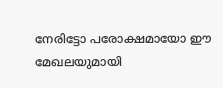നേരിട്ടോ പരോക്ഷമായോ ഈ മേഖലയുമായി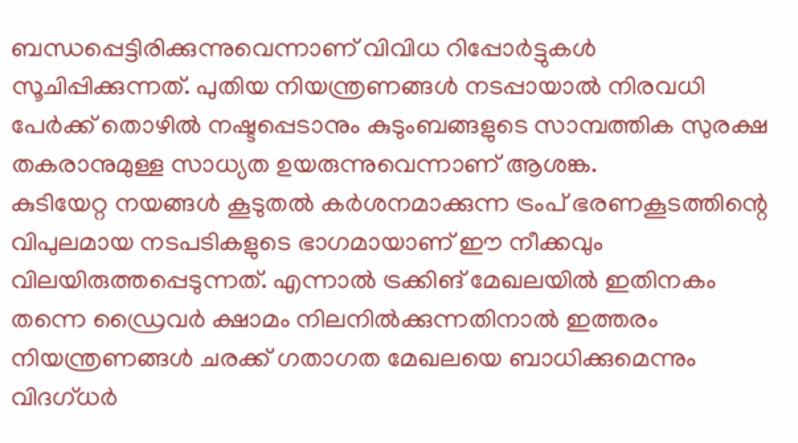ബന്ധപ്പെട്ടിരിക്കുന്നുവെന്നാണ് വിവിധ റിപ്പോർട്ടുകൾ സൂചിപ്പിക്കുന്നത്. പുതിയ നിയന്ത്രണങ്ങൾ നടപ്പായാൽ നിരവധി പേർക്ക് തൊഴിൽ നഷ്ടപ്പെടാനും കുടുംബങ്ങളുടെ സാമ്പത്തിക സുരക്ഷ തകരാനുമുള്ള സാധ്യത ഉയരുന്നുവെന്നാണ് ആശങ്ക.
കുടിയേറ്റ നയങ്ങൾ കൂടുതൽ കർശനമാക്കുന്ന ട്രംപ് ഭരണകൂടത്തിന്റെ വിപുലമായ നടപടികളുടെ ഭാഗമായാണ് ഈ നീക്കവും വിലയിരുത്തപ്പെടുന്നത്. എന്നാൽ ട്രക്കിങ് മേഖലയിൽ ഇതിനകം തന്നെ ഡ്രൈവർ ക്ഷാമം നിലനിൽക്കുന്നതിനാൽ ഇത്തരം നിയന്ത്രണങ്ങൾ ചരക്ക് ഗതാഗത മേഖലയെ ബാധിക്കുമെന്നും വിദഗ്ധർ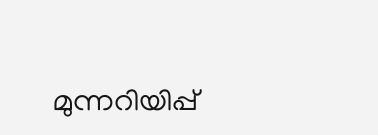മുന്നറിയിപ്പ്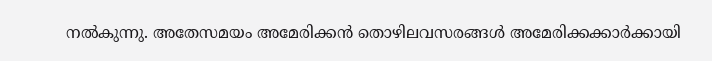നൽകുന്നു. അതേസമയം അമേരിക്കൻ തൊഴിലവസരങ്ങൾ അമേരിക്കക്കാർക്കായി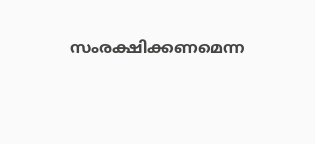സംരക്ഷിക്കണമെന്ന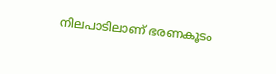നിലപാടിലാണ് ഭരണകൂടം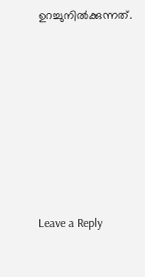ഉറച്ചുനിൽക്കുന്നത്.











Leave a Reply